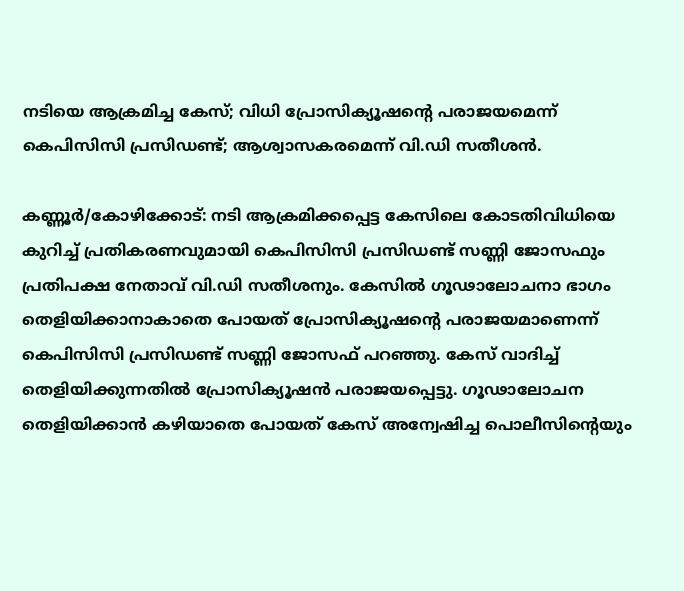നടിയെ ആക്രമിച്ച കേസ്; വിധി പ്രോസിക്യൂഷന്റെ പരാജയമെന്ന് കെപിസിസി പ്രസിഡണ്ട്; ആശ്വാസകരമെന്ന് വി.ഡി സതീശന്‍.

കണ്ണൂര്‍/കോഴിക്കോട്: നടി ആക്രമിക്കപ്പെട്ട കേസിലെ കോടതിവിധിയെ കുറിച്ച് പ്രതികരണവുമായി കെപിസിസി പ്രസിഡണ്ട് സണ്ണി ജോസഫും പ്രതിപക്ഷ നേതാവ് വി.ഡി സതീശനും. കേസില്‍ ഗൂഢാലോചനാ ഭാഗം തെളിയിക്കാനാകാതെ പോയത് പ്രോസിക്യൂഷന്റെ പരാജയമാണെന്ന് കെപിസിസി പ്രസിഡണ്ട് സണ്ണി ജോസഫ് പറഞ്ഞു. കേസ് വാദിച്ച് തെളിയിക്കുന്നതില്‍ പ്രോസിക്യൂഷന്‍ പരാജയപ്പെട്ടു. ഗൂഢാലോചന തെളിയിക്കാന്‍ കഴിയാതെ പോയത് കേസ് അന്വേഷിച്ച പൊലീസിന്റെയും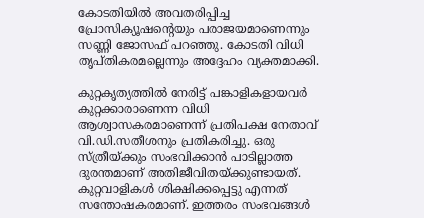കോടതിയില്‍ അവതരിപ്പിച്ച പ്രോസിക്യൂഷന്റെയും പരാജയമാണെന്നും സണ്ണി ജോസഫ് പറഞ്ഞു. കോടതി വിധി തൃപ്തികരമല്ലെന്നും അദ്ദേഹം വ്യക്തമാക്കി.

കുറ്റകൃത്യത്തില്‍ നേരിട്ട് പങ്കാളികളായവര്‍ കുറ്റക്കാരാണെന്ന വിധി ആശ്വാസകരമാണെന്ന് പ്രതിപക്ഷ നേതാവ് വി.ഡി.സതീശനും പ്രതികരിച്ചു. ഒരു സ്ത്രീയ്ക്കും സംഭവിക്കാന്‍ പാടില്ലാത്ത ദുരന്തമാണ് അതിജീവിതയ്ക്കുണ്ടായത്. കുറ്റവാളികള്‍ ശിക്ഷിക്കപ്പെട്ടു എന്നത് സന്തോഷകരമാണ്. ഇത്തരം സംഭവങ്ങള്‍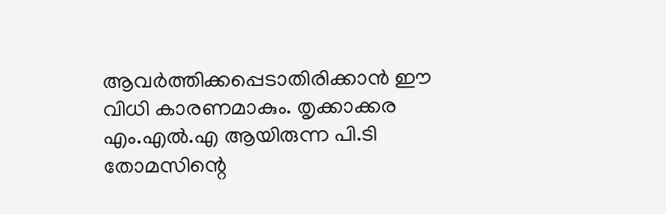ആവര്‍ത്തിക്കപ്പെടാതിരിക്കാന്‍ ഈ വിധി കാരണമാകും. തൃക്കാക്കര എം.എല്‍.എ ആയിരുന്ന പി.ടി തോമസിന്റെ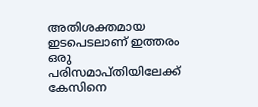അതിശക്തമായ ഇടപെടലാണ് ഇത്തരം ഒരു പരിസമാപ്തിയിലേക്ക് കേസിനെ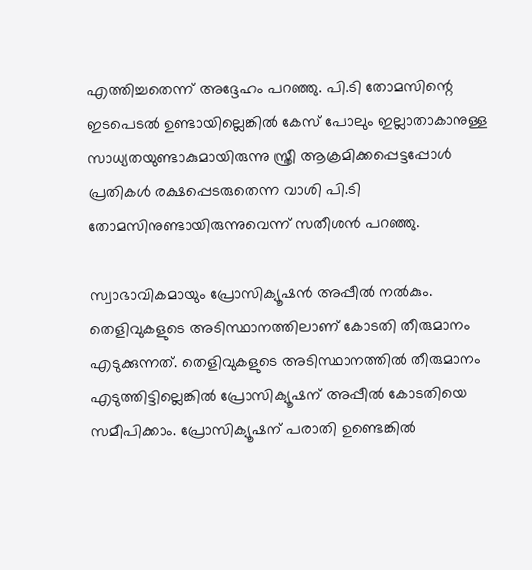എത്തിച്ചതെന്ന് അദ്ദേഹം പറഞ്ഞു. പി.ടി തോമസിന്റെ ഇടപെടല്‍ ഉണ്ടായില്ലെങ്കില്‍ കേസ് പോലും ഇല്ലാതാകാനുള്ള സാധ്യതയുണ്ടാകുമായിരുന്നു സ്ത്രീ ആക്രമിക്കപ്പെട്ടപ്പോള്‍ പ്രതികള്‍ രക്ഷപ്പെടരുതെന്ന വാശി പി.ടി തോമസിനുണ്ടായിരുന്നുവെന്ന് സതീശന്‍ പറഞ്ഞു.

സ്വാഭാവികമായും പ്രോസിക്യൂഷന്‍ അപ്പീല്‍ നല്‍കും. തെളിവുകളുടെ അടിസ്ഥാനത്തിലാണ് കോടതി തീരുമാനം എടുക്കുന്നത്. തെളിവുകളുടെ അടിസ്ഥാനത്തില്‍ തീരുമാനം എടുത്തിട്ടില്ലെങ്കില്‍ പ്രോസിക്യൂഷന് അപ്പീല്‍ കോടതിയെ സമീപിക്കാം. പ്രോസിക്യൂഷന് പരാതി ഉണ്ടെങ്കില്‍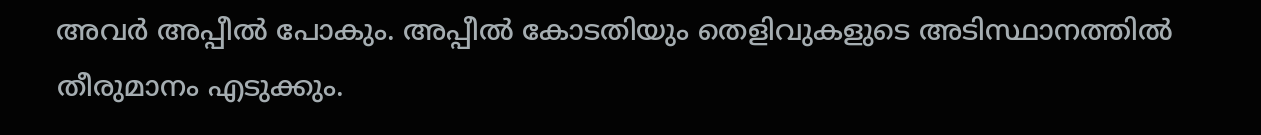അവര്‍ അപ്പീല്‍ പോകും. അപ്പീല്‍ കോടതിയും തെളിവുകളുടെ അടിസ്ഥാനത്തില്‍ തീരുമാനം എടുക്കും.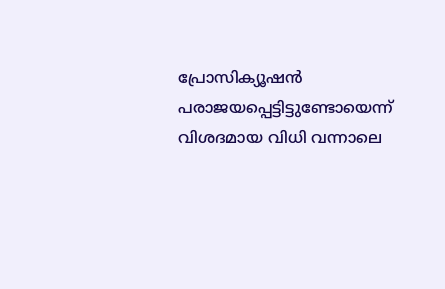പ്രോസിക്യൂഷന്‍ പരാജയപ്പെട്ടിട്ടുണ്ടോയെന്ന് വിശദമായ വിധി വന്നാലെ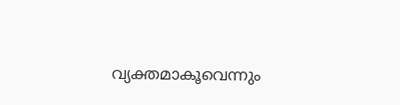വ്യക്തമാകൂവെന്നും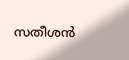സതീശന്‍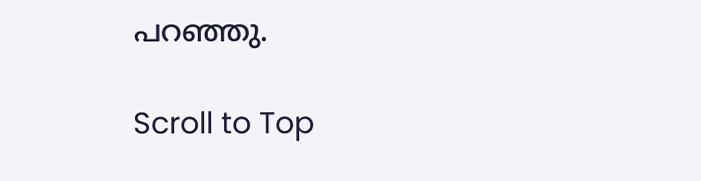പറഞ്ഞു.

Scroll to Top